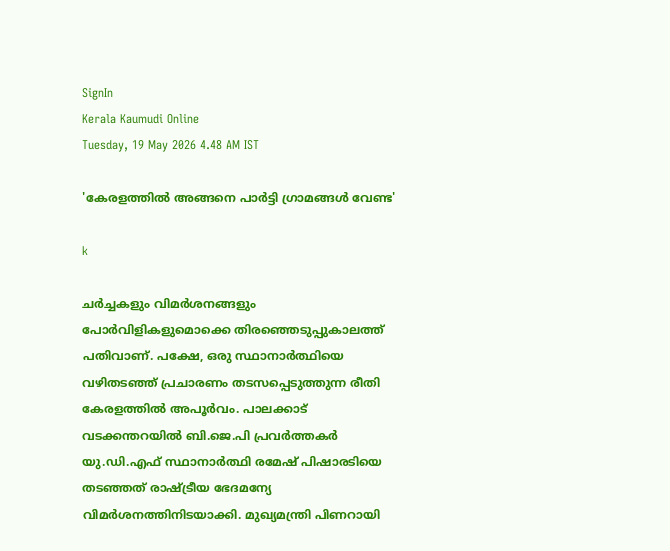SignIn
Kerala Kaumudi Online
Tuesday, 19 May 2026 4.48 AM IST

'കേരളത്തിൽ അങ്ങനെ പാർട്ടി ഗ്രാമങ്ങൾ വേണ്ട'

k

ചർച്ചകളും വിമർശനങ്ങളും പോർവിളികളുമൊക്കെ തിരഞ്ഞെടുപ്പുകാലത്ത് പതിവാണ്. പക്ഷേ, ഒരു സ്ഥാനാർത്ഥിയെ വഴിതടഞ്ഞ് പ്രചാരണം തടസപ്പെടുത്തുന്ന രീതി കേരളത്തിൽ അപൂർവം. പാലക്കാട് വടക്കന്തറയിൽ ബി.ജെ.പി പ്രവർത്തകർ യു.ഡി.എഫ് സ്ഥാനാർത്ഥി രമേഷ് പിഷാരടിയെ തടഞ്ഞത് രാഷ്ട്രീയ ഭേദമന്യേ വിമർശനത്തിനിടയാക്കി. മുഖ്യമന്ത്രി പിണറായി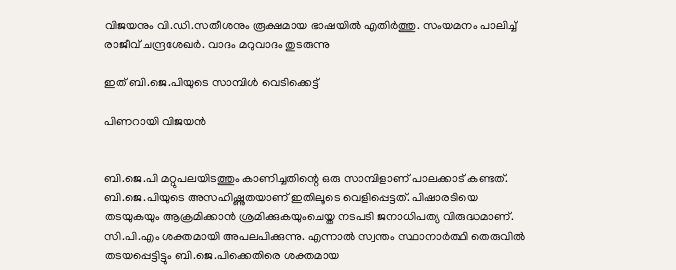വിജയനും വി.ഡി.സതീശനും രൂക്ഷമായ ഭാഷയിൽ എതിർത്തു. സംയമനം പാലിച്ച് രാജീവ് ചന്ദ്രശേഖർ. വാദം മറുവാദം തുടരുന്നു

ഇത് ബി.ജെ.പിയുടെ സാമ്പിൾ വെടിക്കെട്ട്

പിണറായി വിജയൻ


ബി.ജെ.പി മറ്റുപലയിടത്തും കാണിച്ചതിന്റെ ഒരു സാമ്പിളാണ് പാലക്കാട് കണ്ടത്. ബി.ജെ.പിയുടെ അസഹിഷ്ണുതയാണ് ഇതിലൂടെ വെളിപ്പെട്ടത്. പിഷാരടിയെ തടയുകയും ആക്രമിക്കാൻ ശ്രമിക്കുകയുംചെയ്ത നടപടി ജനാധിപത്യ വിരുദ്ധമാണ്. സി.പി.എം ശക്തമായി അപലപിക്കുന്നു. എന്നാൽ സ്വന്തം സ്ഥാനാർത്ഥി തെരുവിൽ തടയപ്പെട്ടിട്ടും ബി.ജെ.പിക്കെതിരെ ശക്തമായ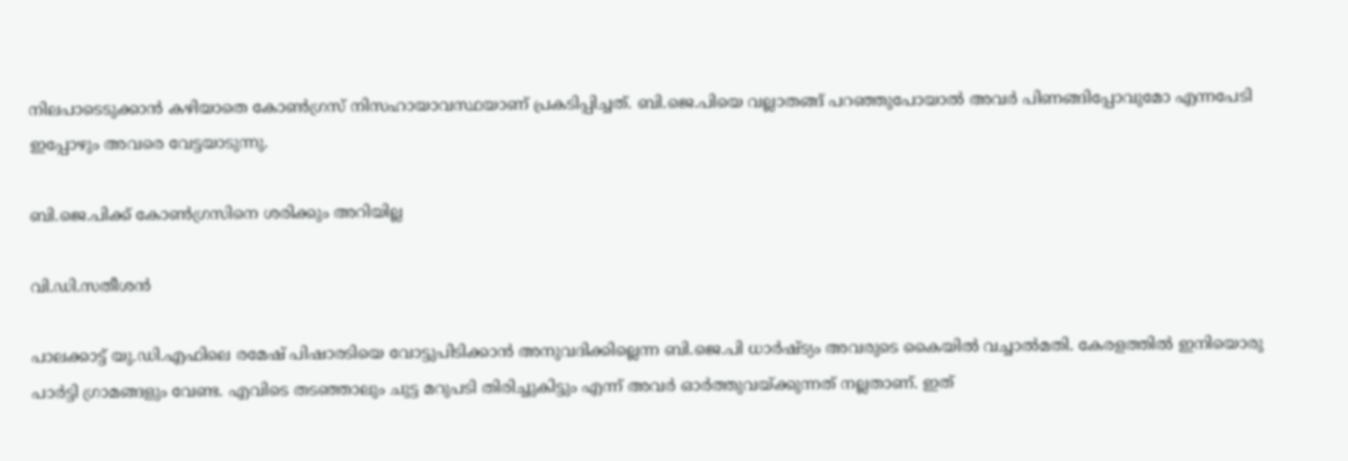നിലപാടെടുക്കാൻ കഴിയാതെ കോൺഗ്രസ് നിസഹായാവസ്ഥയാണ് പ്രകടിപ്പിച്ചത്. ബി.ജെ.പിയെ വല്ലാതങ്ങ് പറഞ്ഞുപോയാൽ അവർ പിണങ്ങിപ്പോവുമോ എന്നപേടി ഇപ്പോഴും അവരെ വേട്ടയാടുന്നു.

ബി.ജെ.പിക്ക് കോൺഗ്രസിനെ ശരിക്കും അറിയില്ല

വി.ഡി.സതീശൻ

പാലക്കാട്ട് യു.ഡി.എഫിലെ രമേഷ് പിഷാരടിയെ വോട്ടുപിടിക്കാൻ അനുവദിക്കില്ലെന്ന ബി.ജെ.പി ധാർഷ്ട്യം അവരുടെ കൈയിൽ വച്ചാൽമതി. കേരളത്തിൽ ഇനിയൊരു പാർട്ടി ഗ്രാമങ്ങളും വേണ്ട. എവിടെ തടഞ്ഞാലും ചുട്ട മറുപടി തിരിച്ചുകിട്ടും എന്ന് അവർ ഓർത്തുവയ്ക്കുന്നത് നല്ലതാണ്. ഇത്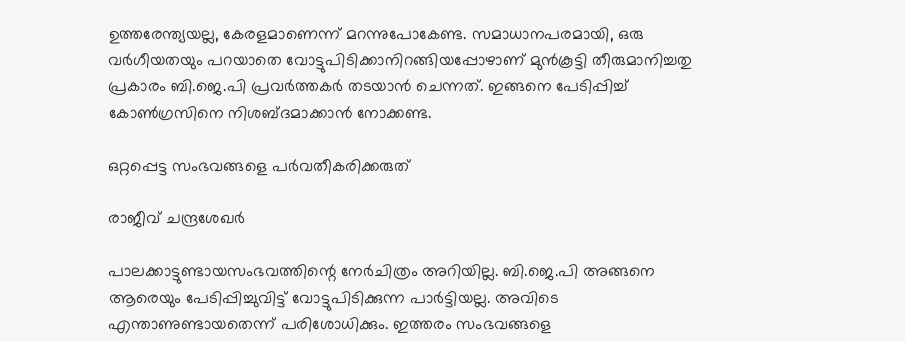ഉത്തരേന്ത്യയല്ല, കേരളമാണെന്ന് മറന്നുപോകേണ്ട. സമാധാനപരമായി, ഒരു വർഗീയതയും പറയാതെ വോട്ടുപിടിക്കാനിറങ്ങിയപ്പോഴാണ് മുൻകൂട്ടി തീരുമാനിച്ചതു പ്രകാരം ബി.ജെ.പി പ്രവർത്തകർ തടയാൻ ചെന്നത്. ഇങ്ങനെ പേടിപ്പിച്ച് കോൺഗ്രസിനെ നിശബ്ദമാക്കാൻ നോക്കണ്ട.

ഒറ്റപ്പെട്ട സംഭവങ്ങളെ പർവതീകരിക്കരുത്

രാജീവ് ചന്ദ്രശേഖർ

പാലക്കാട്ടുണ്ടായസംഭവത്തിന്റെ നേർചിത്രം അറിയില്ല. ബി.ജെ.പി അങ്ങനെ ആരെയും പേടിപ്പിച്ചുവിട്ട് വോട്ടുപിടിക്കുന്ന പാർട്ടിയല്ല. അവിടെ എന്താണുണ്ടായതെന്ന് പരിശോധിക്കും. ഇത്തരം സംഭവങ്ങളെ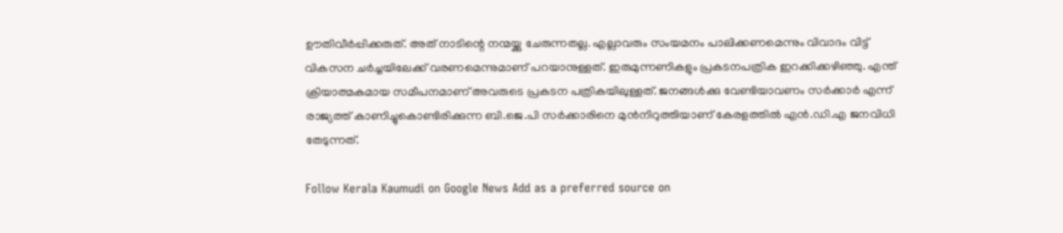ഊതിവീർപ്പിക്കരുത്. അത് നാടിന്റെ നന്മയ്ക്കു ചേരുന്നതല്ല. എല്ലാവരും സംയമനം പാലിക്കണമെന്നും വിവാദം വിട്ട് വികസന ചർച്ചയിലേക്ക് വരണമെന്നുമാണ് പറയാനുള്ളത്. ഇരുമുന്നണികളും പ്രകടനപത്രിക ഇറക്കിക്കഴിഞ്ഞു. എന്ത് ക്രിയാത്മകമായ സമീപനമാണ് അവരുടെ പ്രകടന പത്രികയിലുള്ളത്. ജനങ്ങൾക്കു വേണ്ടിയാവണം സർക്കാർ എന്ന് രാജ്യത്ത് കാണിച്ചുകൊണ്ടിരിക്കുന്ന ബി.ജെ.പി സർക്കാരിനെ മുൻനിറുത്തിയാണ് കേരളത്തിൽ എൻ.ഡി.എ ജനവിധി തേടുന്നത്.

Follow Kerala Kaumudi on Google News Add as a preferred source on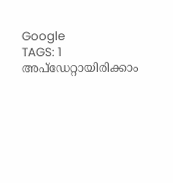Google
TAGS: 1
അപ്ഡേറ്റായിരിക്കാം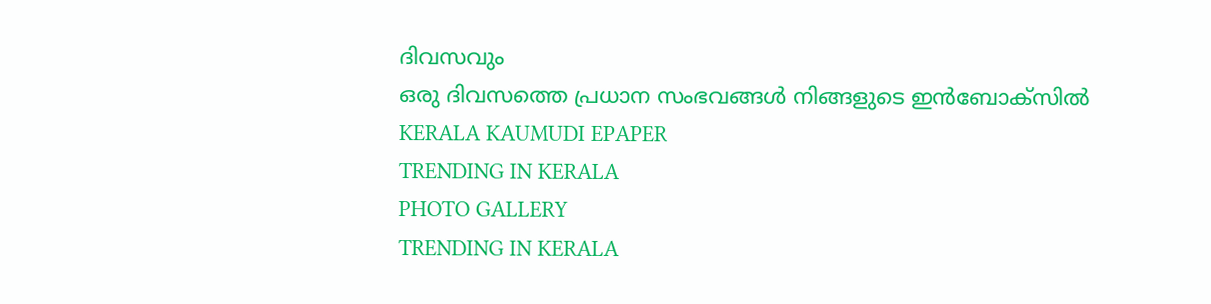ദിവസവും
ഒരു ദിവസത്തെ പ്രധാന സംഭവങ്ങൾ നിങ്ങളുടെ ഇൻബോക്സിൽ
KERALA KAUMUDI EPAPER
TRENDING IN KERALA
PHOTO GALLERY
TRENDING IN KERALA